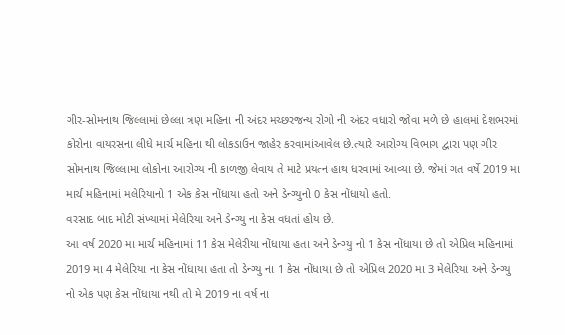ગીર-સોમનાથ જિલ્લામાં છેલ્લા ત્રણ મહિના ની અંદર મચ્છરજન્ય રોગો ની અંદર વધારો જોવા મળે છે હાલમાં દેશભરમાં કોરોના વાયરસના લીધે માર્ચ મહિના થી લોકડાઉન જાહેર કરવામાંઆવેલ છે.ત્યારે આરોગ્ય વિભાગ દ્વારા પણ ગીર સોમનાથ જિલ્લામા લોકોના આરોગ્ય ની કાળજી લેવાય તે માટે પ્રયત્ન હાથ ધરવામાં આવ્યા છે. જેમાં ગત વર્ષે 2019 મા માર્ચ મહિનામાં મલેરિયાનો 1 એક કેસ નોંધાયા હતો અને ડેન્ગ્યુનો 0 કેસ નોંધાયો હતો.
વરસાદ બાદ મોટી સંખ્યામાં મેલેરિયા અને ડેન્ગ્યુ ના કેસ વધતાં હોય છે.
આ વર્ષ 2020 મા માર્ચ મહિનામાં 11 કેસ મેલેરીયા નોંધાયા હતા અને ડેન્ગ્યુ નો 1 કેસ નોંધાયા છે તો એપ્રિલ મહિનામાં 2019 મા 4 મેલેરિયા ના કેસ નોંધાયા હતા તો ડેન્ગ્યુ ના 1 કેસ નોંધાયા છે તો એપ્રિલ 2020 મા 3 મેલેરિયા અને ડેન્ગ્યુ નો એક પણ કેસ નોંધાયા નથી તો મે 2019 ના વર્ષ ના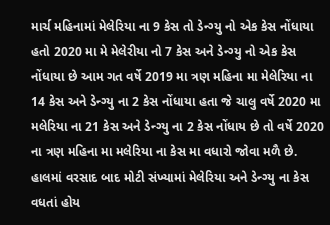માર્ચ મહિનામાં મેલેરિયા ના 9 કેસ તો ડેન્ગ્યુ નો એક કેસ નોંધાયા હતો 2020 મા મે મેલેરીયા નો 7 કેસ અને ડેન્ગ્યુ નો એક કેસ નોંધાયા છે આમ ગત વર્ષે 2019 મા ત્રણ મહિના મા મેલેરિયા ના 14 કેસ અને ડેન્ગ્યુ ના 2 કેસ નોંધાયા હતા જે ચાલુ વર્ષે 2020 મા મલેરિયા ના 21 કેસ અને ડેન્ગ્યુ ના 2 કેસ નોંધાય છે તો વર્ષે 2020 ના ત્રણ મહિના મા મલેરિયા ના કેસ મા વધારો જોવા મળૈ છે.
હાલમાં વરસાદ બાદ મોટી સંખ્યામાં મેલેરિયા અને ડેન્ગ્યુ ના કેસ વધતાં હોય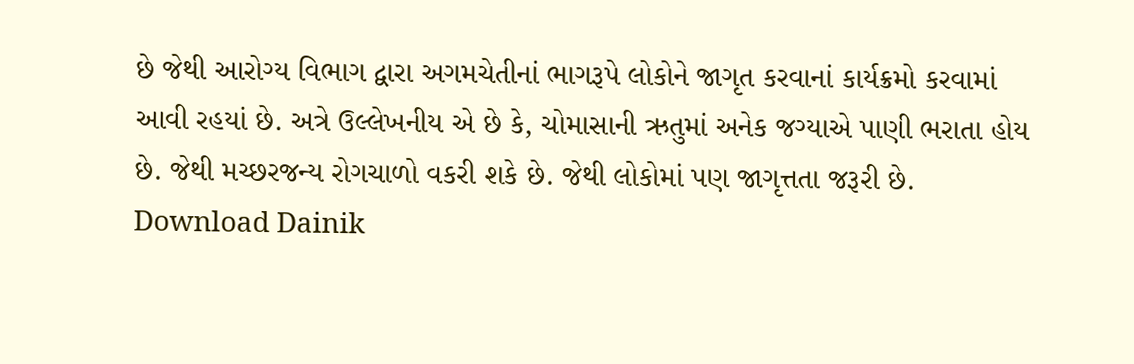છે જેથી આરોગ્ય વિભાગ દ્વારા અગમચેતીનાં ભાગરૂપે લોકોને જાગૃત કરવાનાં કાર્યક્રમો કરવામાં આવી રહયાં છે. અત્રે ઉલ્લેખનીય એ છે કે, ચોમાસાની ઋતુમાં અનેક જગ્યાએ પાણી ભરાતા હોય છે. જેથી મચ્છરજન્ય રોગચાળો વકરી શકે છે. જેથી લોકોમાં પણ જાગૃત્તતા જરૂરી છે.
Download Dainik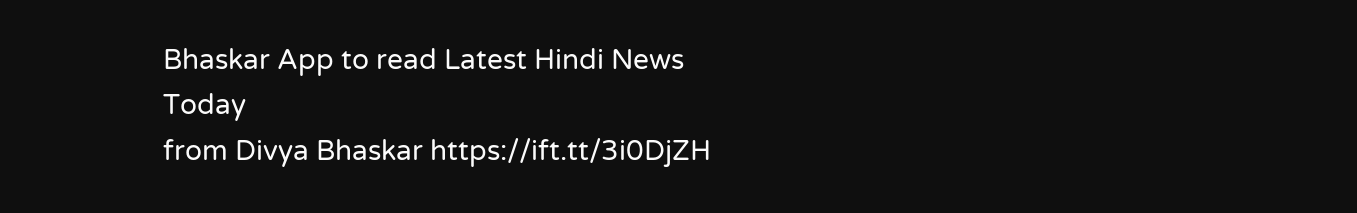Bhaskar App to read Latest Hindi News Today
from Divya Bhaskar https://ift.tt/3i0DjZH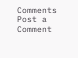Comments
Post a Comment